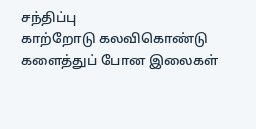சந்திப்பு
காற்றோடு கலவிகொண்டு
களைத்துப் போன இலைகள்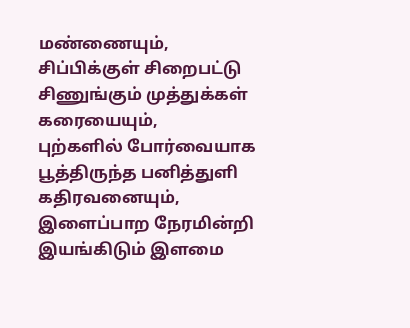மண்ணையும்,
சிப்பிக்குள் சிறைபட்டு
சிணுங்கும் முத்துக்கள்
கரையையும்,
புற்களில் போர்வையாக
பூத்திருந்த பனித்துளி
கதிரவனையும்,
இளைப்பாற நேரமின்றி
இயங்கிடும் இளமை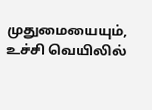முதுமையையும்,
உச்சி வெயிலில்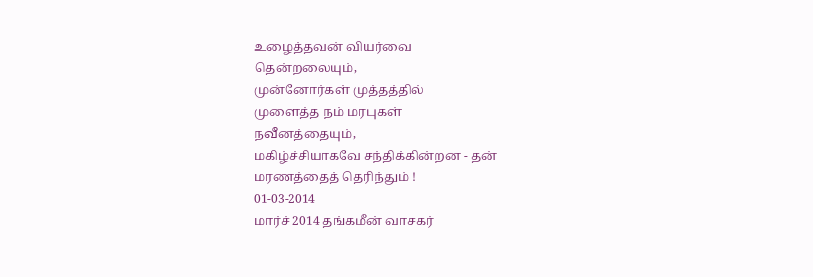உழைத்தவன் வியர்வை
தென்றலையும்,
முன்னோர்கள் முத்தத்தில்
முளைத்த நம் மரபுகள்
நவீனத்தையும்,
மகிழ்ச்சியாகவே சந்திக்கின்றன - தன்
மரணத்தைத் தெரிந்தும் !
01-03-2014
மார்ச் 2014 தங்கமீன் வாசகர்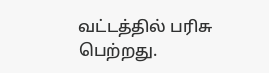வட்டத்தில் பரிசு பெற்றது.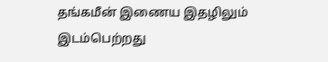தங்கமீன் இணைய இதழிலும் இடம்பெற்றது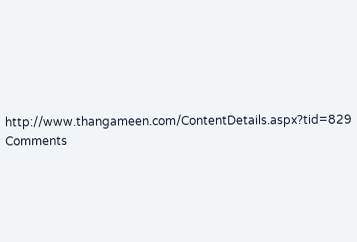http://www.thangameen.com/ContentDetails.aspx?tid=829
Comments